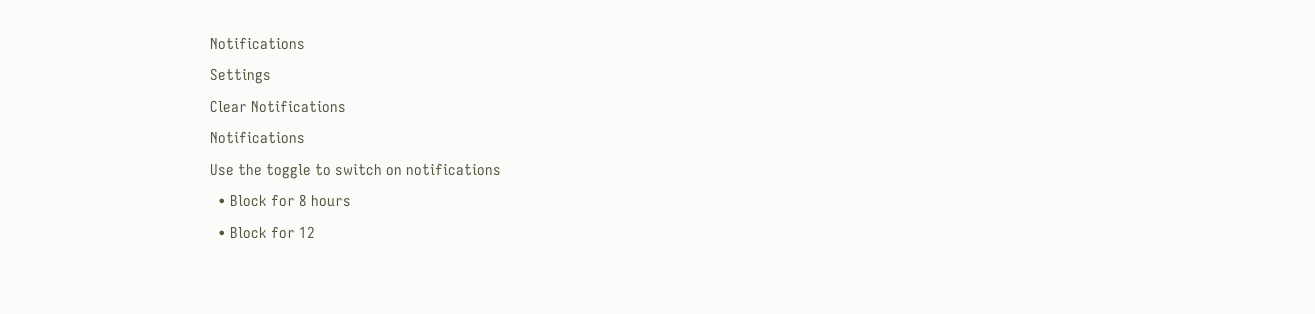Notifications
Settings
Clear Notifications
Notifications
Use the toggle to switch on notifications
  • Block for 8 hours
  • Block for 12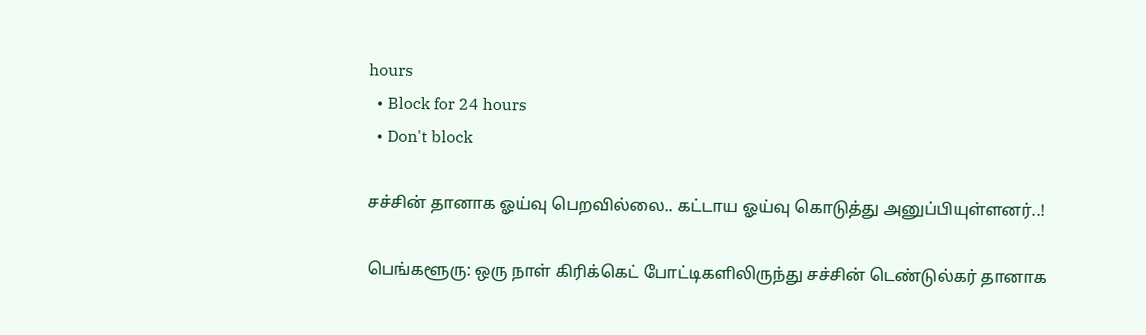hours
  • Block for 24 hours
  • Don't block

சச்சின் தானாக ஓய்வு பெறவில்லை.. கட்டாய ஓய்வு கொடுத்து அனுப்பியுள்ளனர்..!

பெங்களூரு: ஒரு நாள் கிரிக்கெட் போட்டிகளிலிருந்து சச்சின் டெண்டுல்கர் தானாக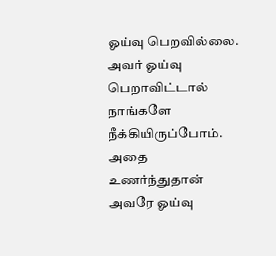ஓய்வு பெறவில்லை. அவர் ஓய்வு பெறாவிட்டால் நாங்களே நீக்கியிருப்போம். அதை உணர்ந்துதான் அவரே ஓய்வு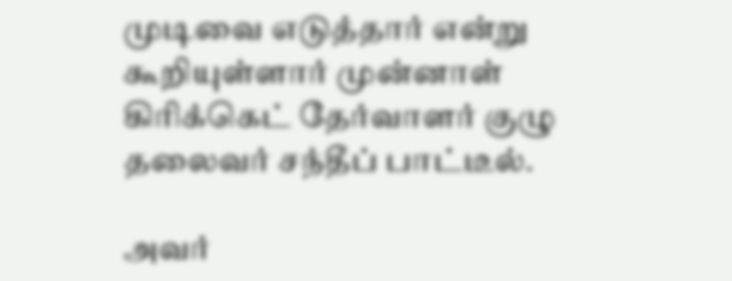முடிவை எடுத்தார் என்று கூறியுள்ளார் முன்னாள் கிரிக்கெட் தேர்வாளர் குழு தலைவர் சந்தீப் பாட்டீல்.

அவர்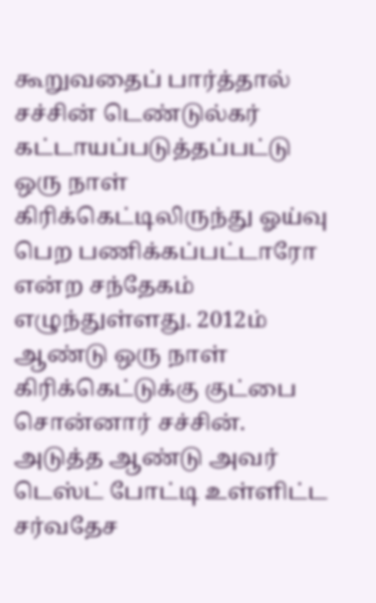கூறுவதைப் பார்த்தால் சச்சின் டெண்டுல்கர் கட்டாயப்படுத்தப்பட்டு ஒரு நாள் கிரிக்கெட்டிலிருந்து ஓய்வு பெற பணிக்கப்பட்டாரோ என்ற சந்தேகம் எழுந்துள்ளது. 2012ம் ஆண்டு ஒரு நாள் கிரிக்கெட்டுக்கு குட்பை சொன்னார் சச்சின். அடுத்த ஆண்டு அவர் டெஸ்ட் போட்டி உள்ளிட்ட சர்வதேச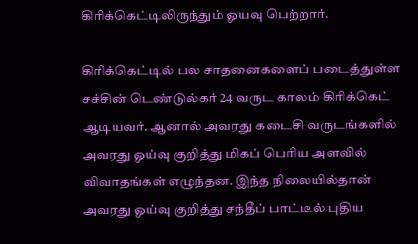கிரிக்கெட்டிலிருந்தும் ஓயவு பெற்றார்.

கிரிக்கெட்டில் பல சாதனைகளைப் படைத்துள்ள சச்சின் டெண்டுல்கர் 24 வருட காலம் கிரிக்கெட் ஆடியவர். ஆனால் அவரது கடைசி வருடங்களில் அவரது ஓய்வு குறித்து மிகப் பெரிய அளவில் விவாதங்கள் எழுந்தன. இந்த நிலையில்தான் அவரது ஓய்வு குறித்து சந்தீப் பாட்டீல் புதிய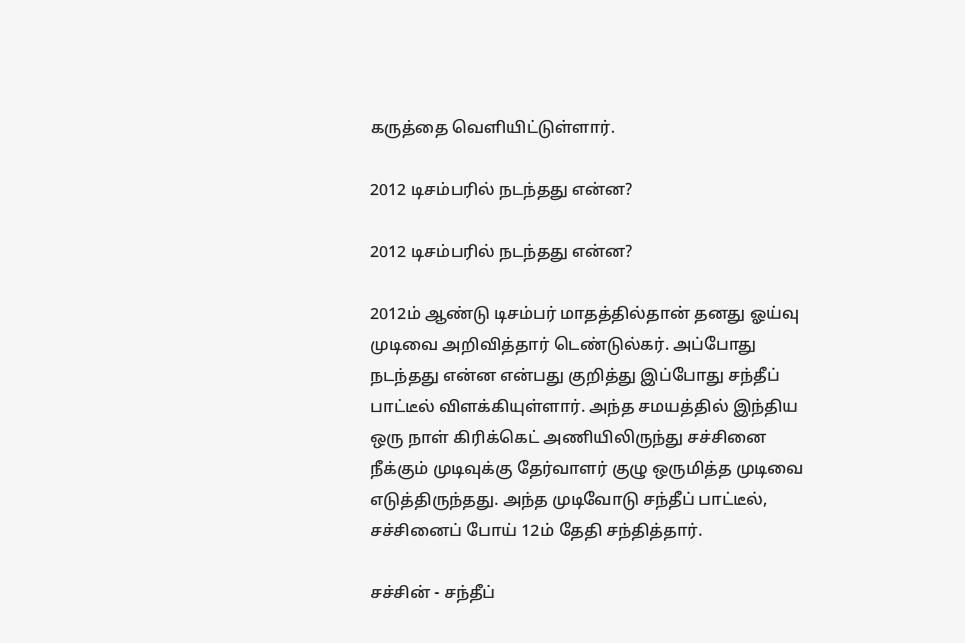கருத்தை வெளியிட்டுள்ளார்.

2012 டிசம்பரில் நடந்தது என்ன?

2012 டிசம்பரில் நடந்தது என்ன?

2012ம் ஆண்டு டிசம்பர் மாதத்தில்தான் தனது ஓய்வு முடிவை அறிவித்தார் டெண்டுல்கர். அப்போது நடந்தது என்ன என்பது குறித்து இப்போது சந்தீப் பாட்டீல் விளக்கியுள்ளார். அந்த சமயத்தில் இந்திய ஒரு நாள் கிரிக்கெட் அணியிலிருந்து சச்சினை நீக்கும் முடிவுக்கு தேர்வாளர் குழு ஒருமித்த முடிவை எடுத்திருந்தது. அந்த முடிவோடு சந்தீப் பாட்டீல், சச்சினைப் போய் 12ம் தேதி சந்தித்தார்.

சச்சின் - சந்தீப்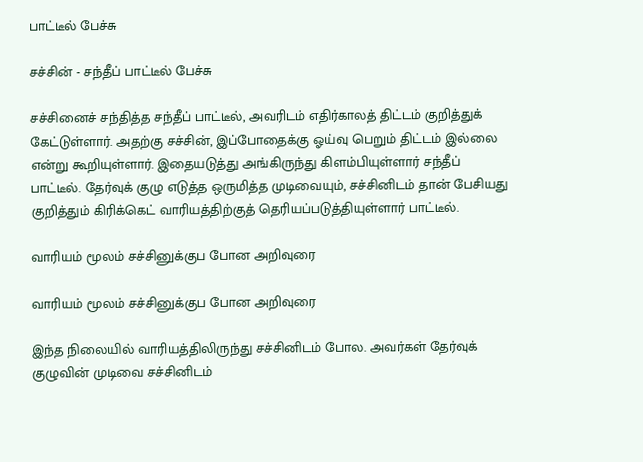பாட்டீல் பேச்சு

சச்சின் - சந்தீப் பாட்டீல் பேச்சு

சச்சினைச் சந்தித்த சந்தீப் பாட்டீல், அவரிடம் எதிர்காலத் திட்டம் குறித்துக் கேட்டுள்ளார். அதற்கு சச்சின், இப்போதைக்கு ஓய்வு பெறும் திட்டம் இல்லை என்று கூறியுள்ளார். இதையடுத்து அங்கிருந்து கிளம்பியுள்ளார் சந்தீப் பாட்டீல். தேர்வுக் குழு எடுத்த ஒருமித்த முடிவையும், சச்சினிடம் தான் பேசியது குறித்தும் கிரிக்கெட் வாரியத்திற்குத் தெரியப்படுத்தியுள்ளார் பாட்டீல்.

வாரியம் மூலம் சச்சினுக்குப போன அறிவுரை

வாரியம் மூலம் சச்சினுக்குப போன அறிவுரை

இந்த நிலையில் வாரியத்திலிருந்து சச்சினிடம் போல. அவர்கள் தேர்வுக் குழுவின் முடிவை சச்சினிடம்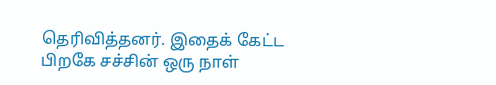தெரிவித்தனர். இதைக் கேட்ட பிறகே சச்சின் ஒரு நாள்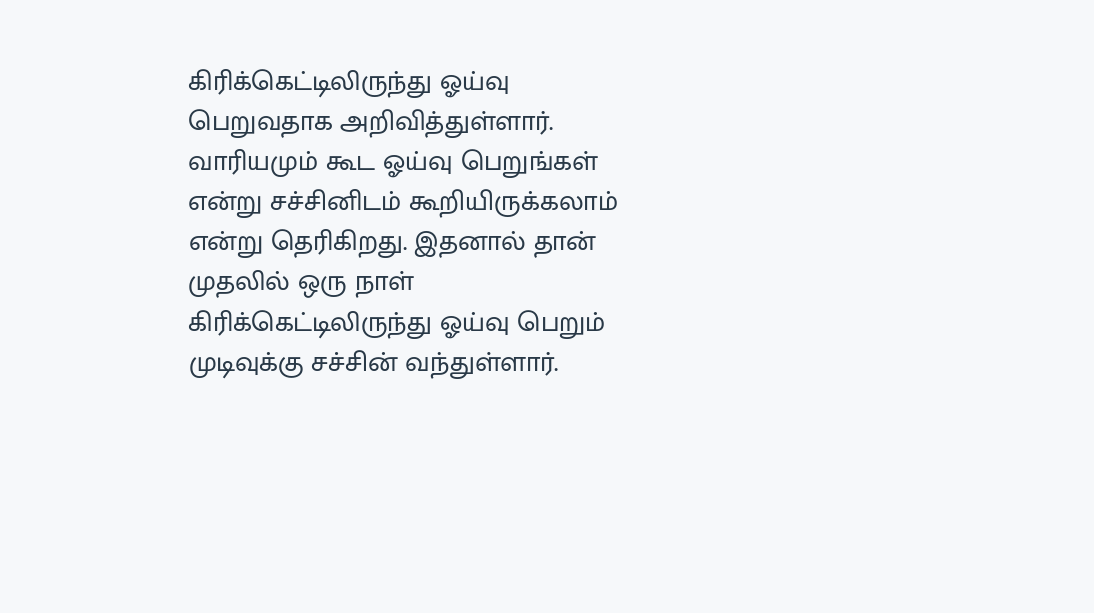கிரிக்கெட்டிலிருந்து ஓய்வு பெறுவதாக அறிவித்துள்ளார். வாரியமும் கூட ஓய்வு பெறுங்கள் என்று சச்சினிடம் கூறியிருக்கலாம் என்று தெரிகிறது. இதனால் தான் முதலில் ஒரு நாள் கிரிக்கெட்டிலிருந்து ஓய்வு பெறும் முடிவுக்கு சச்சின் வந்துள்ளார்.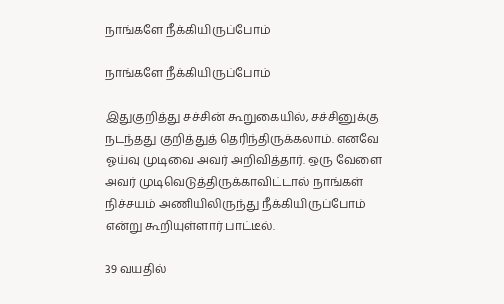நாங்களே நீக்கியிருப்போம்

நாங்களே நீக்கியிருப்போம்

இதுகுறித்து சச்சின் கூறுகையில், சச்சினுக்கு நடந்தது குறித்துத் தெரிந்திருக்கலாம். எனவே ஓய்வு முடிவை அவர் அறிவித்தார். ஒரு வேளை அவர் முடிவெடுத்திருக்காவிட்டால் நாங்கள் நிச்சயம் அணியிலிருந்து நீக்கியிருப்போம் என்று கூறியுள்ளார் பாட்டீல்.

39 வயதில்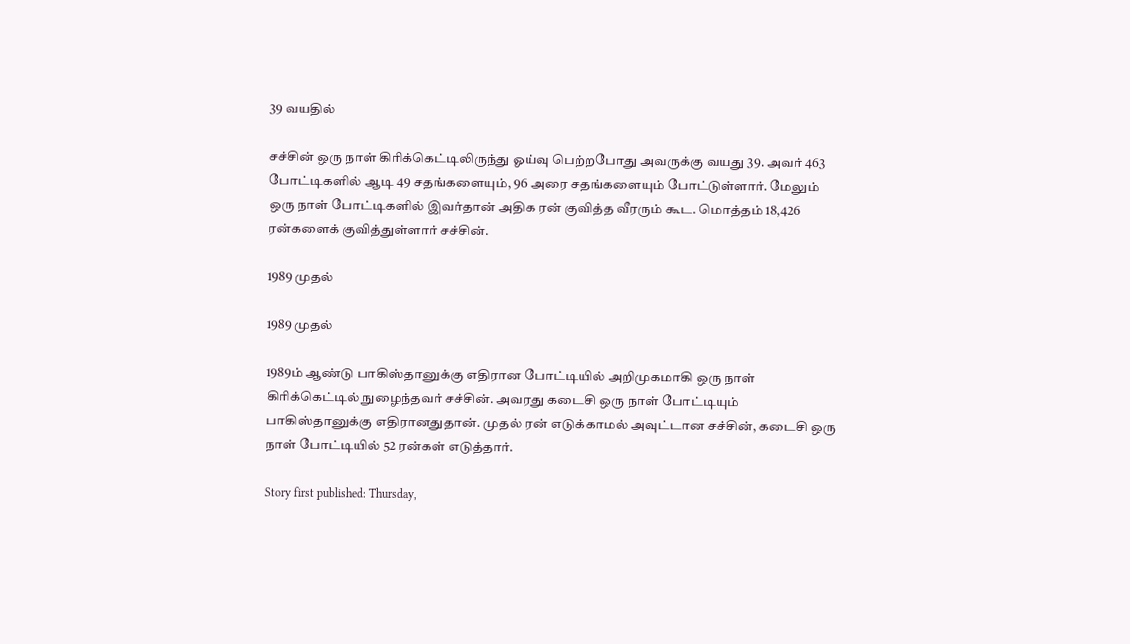39 வயதில்

சச்சின் ஒரு நாள் கிரிக்கெட்டிலிருந்து ஓய்வு பெற்றபோது அவருக்கு வயது 39. அவர் 463 போட்டிகளில் ஆடி 49 சதங்களையும், 96 அரை சதங்களையும் போட்டுள்ளார். மேலும் ஒரு நாள் போட்டிகளில் இவர்தான் அதிக ரன் குவித்த வீரரும் கூட. மொத்தம் 18,426 ரன்களைக் குவித்துள்ளார் சச்சின்.

1989 முதல்

1989 முதல்

1989ம் ஆண்டு பாகிஸ்தானுக்கு எதிரான போட்டியில் அறிமுகமாகி ஒரு நாள் கிரிக்கெட்டில் நுழைந்தவர் சச்சின். அவரது கடைசி ஒரு நாள் போட்டியும் பாகிஸ்தானுக்கு எதிரானதுதான். முதல் ரன் எடுக்காமல் அவுட்டான சச்சின், கடைசி ஒரு நாள் போட்டியில் 52 ரன்கள் எடுத்தார்.

Story first published: Thursday,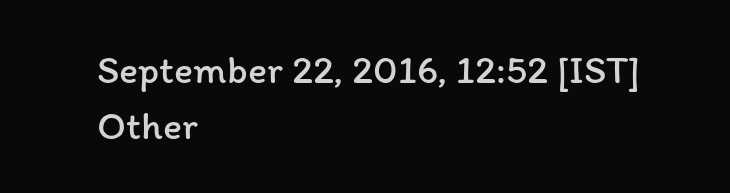September 22, 2016, 12:52 [IST]
Other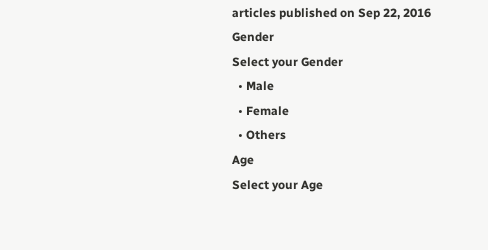articles published on Sep 22, 2016
Gender
Select your Gender
  • Male
  • Female
  • Others
Age
Select your Age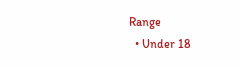Range
  • Under 18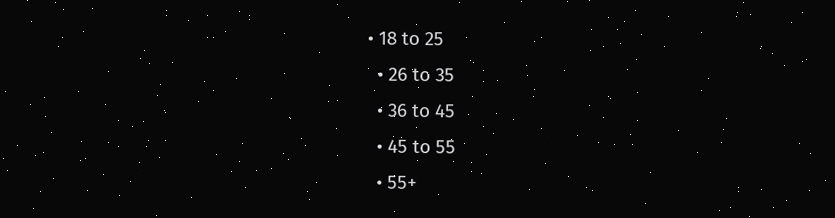• 18 to 25
  • 26 to 35
  • 36 to 45
  • 45 to 55
  • 55+